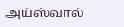அய்ஸ்வால்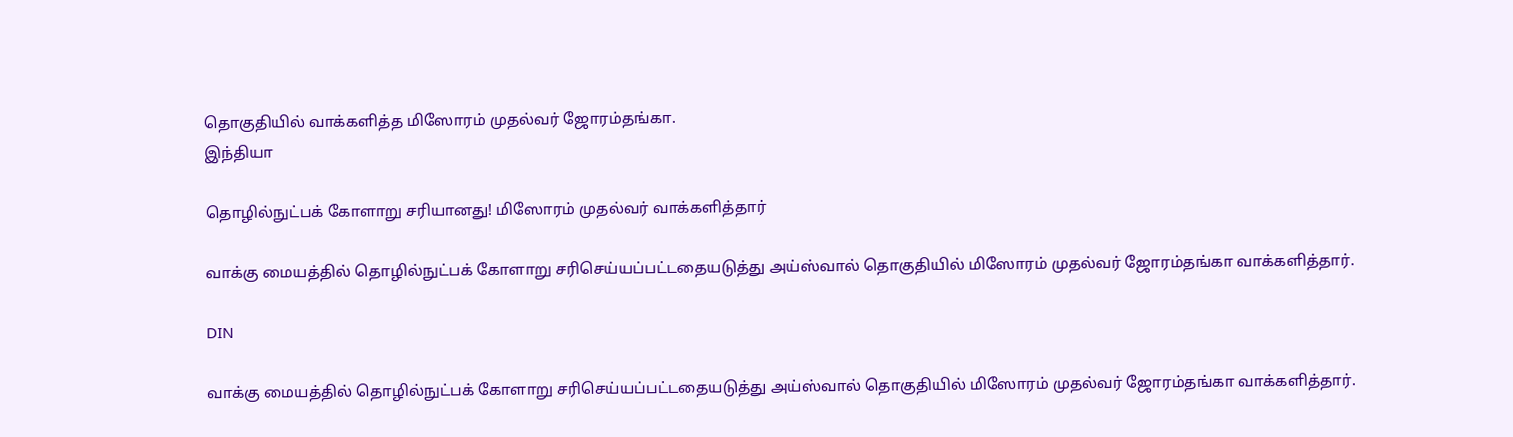தொகுதியில் வாக்களித்த மிஸோரம் முதல்வர் ஜோரம்தங்கா.
இந்தியா

தொழில்நுட்பக் கோளாறு சரியானது! மிஸோரம் முதல்வர் வாக்களித்தார்

வாக்கு மையத்தில் தொழில்நுட்பக் கோளாறு சரிசெய்யப்பட்டதையடுத்து அய்ஸ்வால் தொகுதியில் மிஸோரம் முதல்வர் ஜோரம்தங்கா வாக்களித்தார்.

DIN

வாக்கு மையத்தில் தொழில்நுட்பக் கோளாறு சரிசெய்யப்பட்டதையடுத்து அய்ஸ்வால் தொகுதியில் மிஸோரம் முதல்வர் ஜோரம்தங்கா வாக்களித்தார்.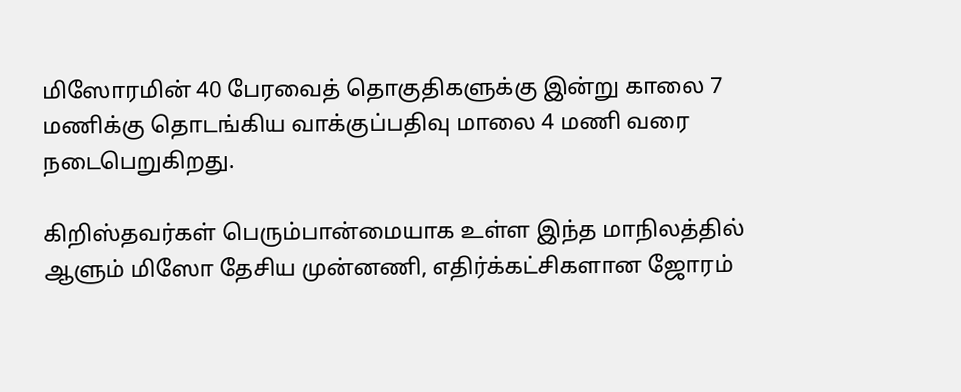மிஸோரமின் 40 பேரவைத் தொகுதிகளுக்கு இன்று காலை 7 மணிக்கு தொடங்கிய வாக்குப்பதிவு மாலை 4 மணி வரை நடைபெறுகிறது.

கிறிஸ்தவர்கள் பெரும்பான்மையாக உள்ள இந்த மாநிலத்தில் ஆளும் மிஸோ தேசிய முன்னணி, எதிர்க்கட்சிகளான ஜோரம்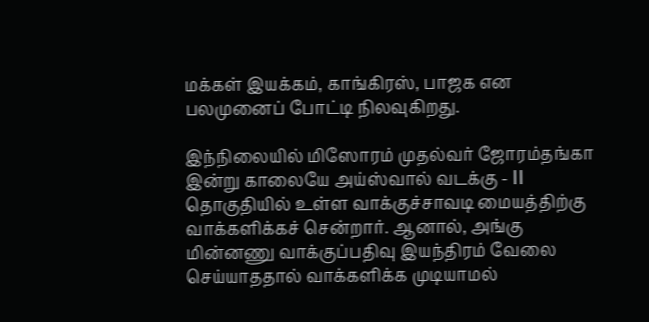மக்கள் இயக்கம், காங்கிரஸ், பாஜக என பலமுனைப் போட்டி நிலவுகிறது.

இந்நிலையில் மிஸோரம் முதல்வர் ஜோரம்தங்கா இன்று காலையே அய்ஸ்வால் வடக்கு - II தொகுதியில் உள்ள வாக்குச்சாவடி மையத்திற்கு வாக்களிக்கச் சென்றார். ஆனால், அங்கு மின்னணு வாக்குப்பதிவு இயந்திரம் வேலை செய்யாததால் வாக்களிக்க முடியாமல்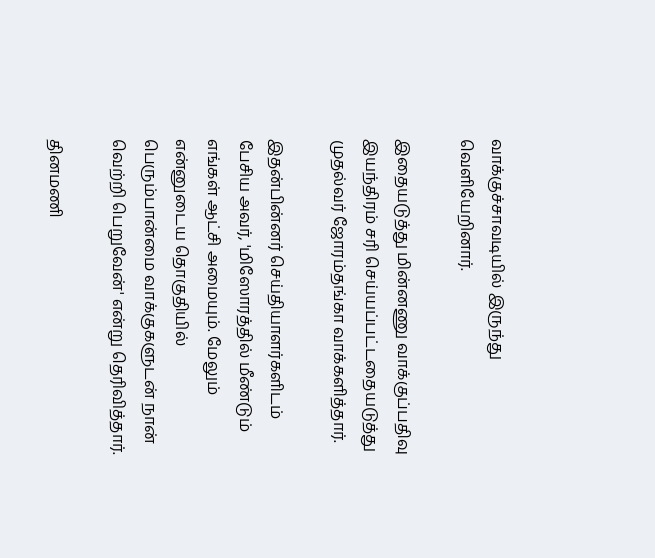வாக்குச்சாவடியில் இருந்து வெளியேறினார்.

இதையடுத்து மின்னணு வாக்குப்பதிவு இயந்திரம் சரி செய்யப்பட்டதையடுத்து முதல்வர் ஜோரம்தங்கா வாக்களித்தார்.

இதன்பின்னர் செய்தியாளர்களிடம் பேசிய அவர், 'மிஸோரத்தில் மீண்டும் எங்கள் ஆட்சி அமையும். மேலும் என்னுடைய தொகுதியில் பெரும்பான்மை வாக்குகளுடன் நான் வெற்றி பெறுவேன்' என்று தெரிவித்தார்.

தினமணி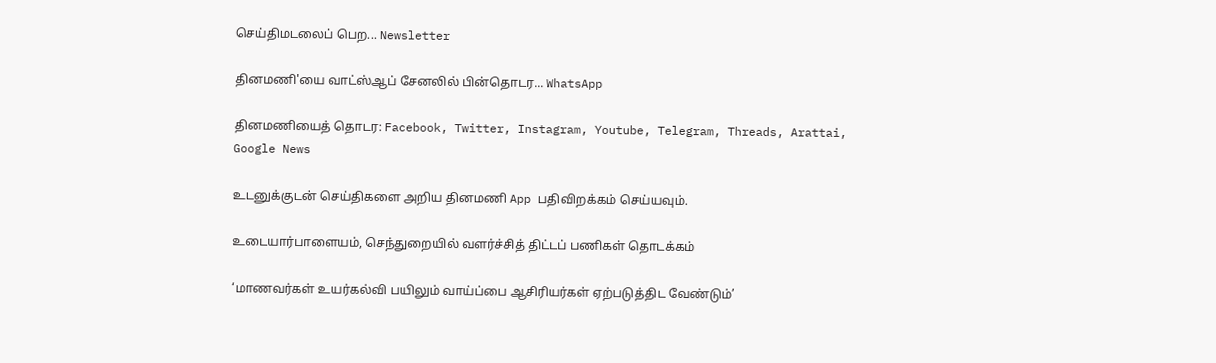செய்திமடலைப் பெற... Newsletter

தினமணி'யை வாட்ஸ்ஆப் சேனலில் பின்தொடர... WhatsApp

தினமணியைத் தொடர: Facebook, Twitter, Instagram, Youtube, Telegram, Threads, Arattai, Google News

உடனுக்குடன் செய்திகளை அறிய தினமணி App பதிவிறக்கம் செய்யவும்.

உடையார்பாளையம், செந்துறையில் வளர்ச்சித் திட்டப் பணிகள் தொடக்கம்

‘மாணவர்கள் உயர்கல்வி பயிலும் வாய்ப்பை ஆசிரியர்கள் ஏற்படுத்திட வேண்டும்’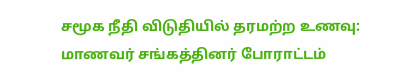சமூக நீதி விடுதியில் தரமற்ற உணவு: மாணவர் சங்கத்தினர் போராட்டம்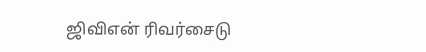ஜிவிஎன் ரிவர்சைடு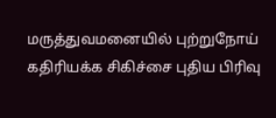மருத்துவமனையில் புற்றுநோய் கதிரியக்க சிகிச்சை புதிய பிரிவு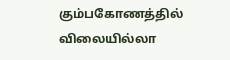கும்பகோணத்தில் விலையில்லா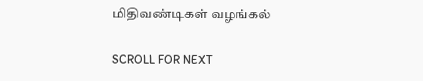மிதிவண்டிகள் வழங்கல்

SCROLL FOR NEXT